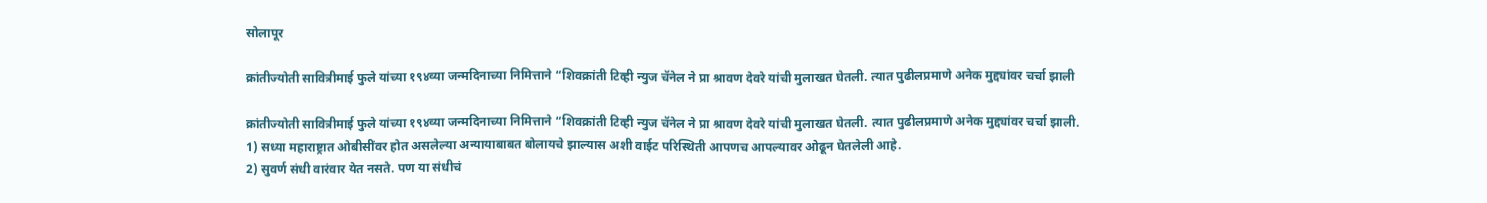सोलापूर

क्रांतीज्योती सावित्रीमाई फुले यांच्या १९४व्या जन्मदिनाच्या निमित्ताने “शिवक्रांती टिव्ही न्युज चॅनेल ने प्रा श्रावण देवरे यांची मुलाखत घेतली. त्यात पुढीलप्रमाणे अनेक मुद्द्यांवर चर्चा झाली

क्रांतीज्योती सावित्रीमाई फुले यांच्या १९४व्या जन्मदिनाच्या निमित्ताने “शिवक्रांती टिव्ही न्युज चॅनेल ने प्रा श्रावण देवरे यांची मुलाखत घेतली. त्यात पुढीलप्रमाणे अनेक मुद्द्यांवर चर्चा झाली.
1) सध्या महाराष्ट्रात ओबीसींवर होत असलेल्या अन्यायाबाबत बोलायचे झाल्यास अशी वाईट परिस्थिती आपणच आपल्यावर ओढून घेतलेली आहे.
2) सुवर्ण संधी वारंवार येत नसते. पण या संधीचं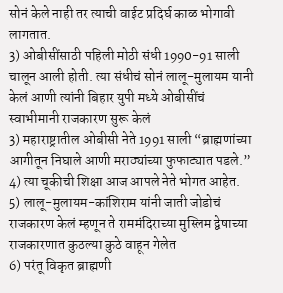सोनं केले नाही तर त्याची वाईट प्रदिर्घ काळ भोगावी लागतात.
3) ओबीसींसाठी पहिली मोठी संधी 1990-91 साली चालून आली होती. त्या संधीचं सोनं लालू-मुलायम यानी केलं आणी त्यांनी बिहार युपी मध्ये ओबीसींचं स्वाभीमानी राजकारण सुरू केलं
3) महाराष्ट्रातील ओबीसी नेते 1991 साली “ब्राह्मणांच्या आगीतून निघाले आणी मराठ्यांच्या फुफाट्यात पडले.”
4) त्या चूकीची शिक्षा आज आपले नेते भोगत आहेत.
5) लालू-मुलायम-कांशिराम यांनी जाती जोडोचं राजकारण केलं म्हणून ते राममंदिराच्या मुस्लिम द्वेषाच्या राजकारणात कुठल्या कुठे वाहून गेलेत
6) परंतू विकृत ब्राह्मणी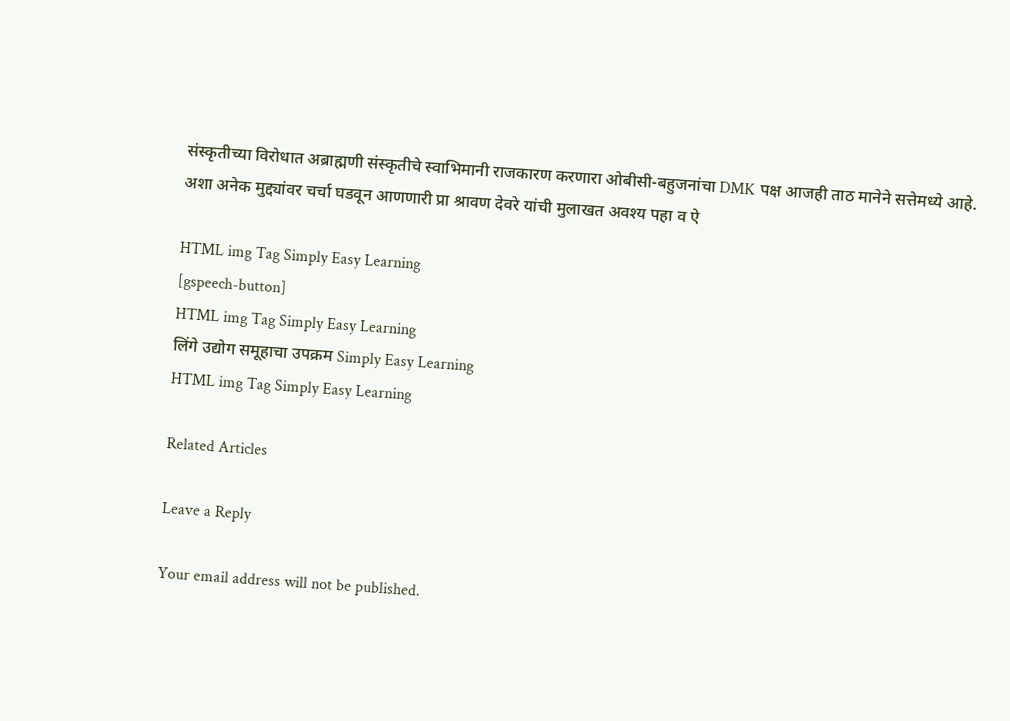संस्कृतीच्या विरोधात अब्राह्मणी संस्कृतीचे स्वाभिमानी राजकारण करणारा ओबीसी-बहुजनांचा DMK पक्ष आजही ताठ मानेने सत्तेमध्ये आहे.
अशा अनेक मुद्द्यांवर चर्चा घडवून आणणारी प्रा श्रावण देवरे यांची मुलाखत अवश्य पहा व ऐ

HTML img Tag Simply Easy Learning
[gspeech-button]
HTML img Tag Simply Easy Learning
लिंगे उद्योग समूहाचा उपक्रम Simply Easy Learning
HTML img Tag Simply Easy Learning

Related Articles

Leave a Reply

Your email address will not be published.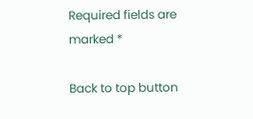Required fields are marked *

Back to top button